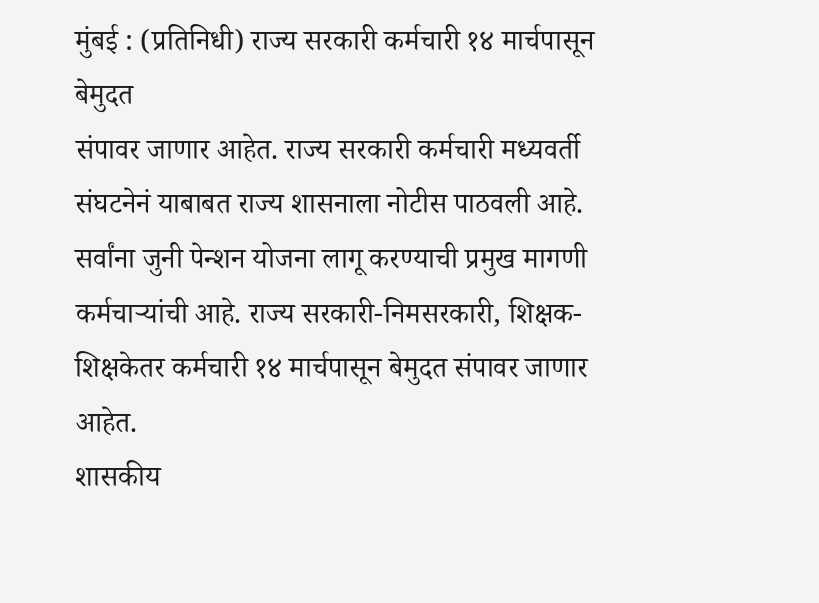मुंबई : (प्रतिनिधी) राज्य सरकारी कर्मचारी १४ मार्चपासून बेमुदत
संपावर जाणार आहेत. राज्य सरकारी कर्मचारी मध्यवर्ती संघटनेनं याबाबत राज्य शासनाला नोटीस पाठवली आहे. सर्वांना जुनी पेन्शन योजना लागू करण्याची प्रमुख मागणी कर्मचाऱ्यांची आहे. राज्य सरकारी-निमसरकारी, शिक्षक-शिक्षकेतर कर्मचारी १४ मार्चपासून बेमुदत संपावर जाणार आहेत.
शासकीय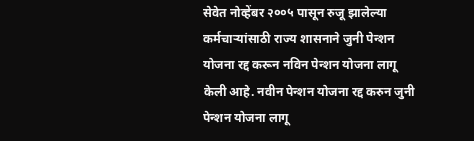सेवेत नोव्हेंबर २००५ पासून रुजू झालेल्या
कर्मचाऱ्यांसाठी राज्य शासनाने जुनी पेन्शन योजना रद्द करून नविन पेन्शन योजना लागू केली आहे. नवीन पेन्शन योजना रद्द करुन जुनी पेन्शन योजना लागू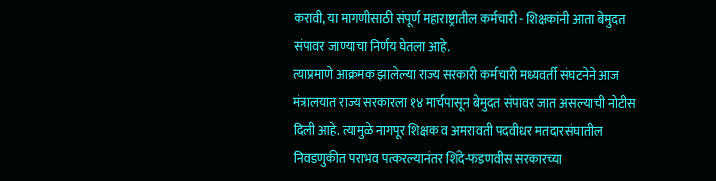करावी, या मागणीसाठी संपूर्ण महाराष्ट्रातील कर्मचारी - शिक्षकांनी आता बेमुदत संपावर जाण्याचा निर्णय घेतला आहे.
त्याप्रमाणे आक्रमक झालेल्या राज्य सरकारी कर्मचारी मध्यवर्ती संघटनेने आज मंत्रालयात राज्य सरकारला १४ मार्चपासून बेमुदत संपावर जात असल्याची नोटीस दिली आहे. त्यामुळे नागपूर शिक्षक व अमरावती पदवीधर मतदारसंघातील निवडणुकीत पराभव पत्करल्यानंतर शिंदे-फडणवीस सरकारच्या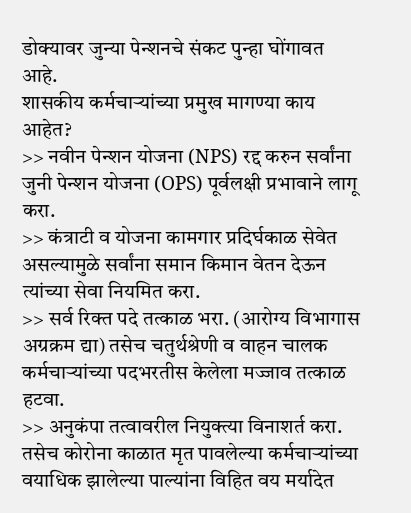डोक्यावर जुन्या पेन्शनचे संकट पुन्हा घोंगावत आहे.
शासकीय कर्मचाऱ्यांच्या प्रमुख मागण्या काय आहेत?
>> नवीन पेन्शन योजना (NPS) रद्द करुन सर्वांना जुनी पेन्शन योजना (OPS) पूर्वलक्षी प्रभावाने लागू करा.
>> कंत्राटी व योजना कामगार प्रदिर्घकाळ सेवेत असल्यामुळे सर्वांना समान किमान वेतन देऊन त्यांच्या सेवा नियमित करा.
>> सर्व रिक्त पदे तत्काळ भरा. (आरोग्य विभागास अग्रक्रम द्या) तसेच चतुर्थश्रेणी व वाहन चालक कर्मचाऱ्यांच्या पदभरतीस केलेला मज्जाव तत्काळ हटवा.
>> अनुकंपा तत्वावरील नियुक्त्या विनाशर्त करा. तसेच कोरोना काळात मृत पावलेल्या कर्मचाऱ्यांच्या वयाधिक झालेल्या पाल्यांना विहित वय मर्यादेत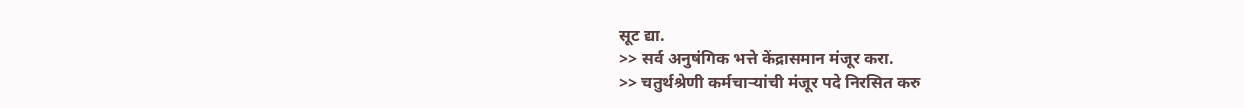सूट द्या.
>> सर्व अनुषंगिक भत्ते केंद्रासमान मंजूर करा.
>> चतुर्थश्रेणी कर्मचाऱ्यांची मंजूर पदे निरसित करु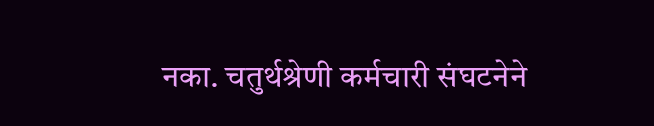नका. चतुर्थश्रेणी कर्मचारी संघटनेने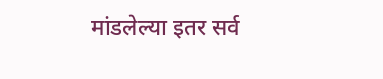मांडलेल्या इतर सर्व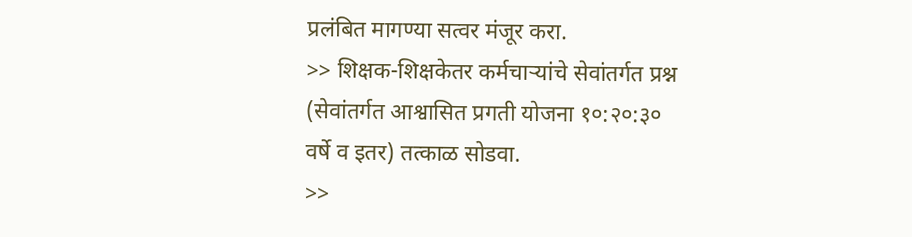प्रलंबित मागण्या सत्वर मंजूर करा.
>> शिक्षक-शिक्षकेतर कर्मचाऱ्यांचे सेवांतर्गत प्रश्न (सेवांतर्गत आश्वासित प्रगती योजना १०:२०:३० वर्षे व इतर) तत्काळ सोडवा.
>>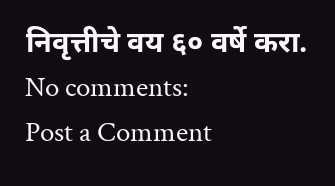निवृत्तीचे वय ६० वर्षे करा.
No comments:
Post a Comment